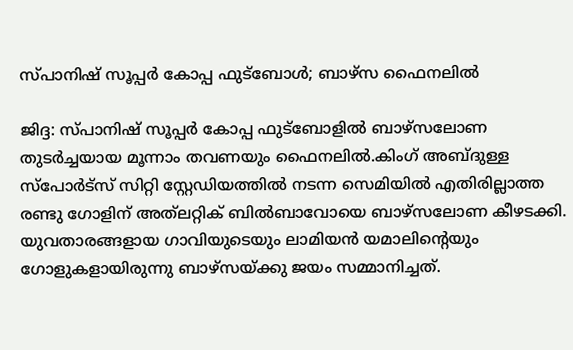സ്പാനിഷ് സൂപ്പർ കോപ്പ ഫുട്ബോൾ; ബാഴ്സ ഫൈനലിൽ

ജിദ്ദ: സ്പാനിഷ് സൂപ്പർ കോപ്പ ഫുട്ബോളിൽ ബാഴ്സലോണ തുടർച്ചയായ മൂന്നാം തവണയും ഫൈനലിൽ.കിംഗ് അബ്ദുള്ള സ്പോർട്സ് സിറ്റി സ്റ്റേഡിയത്തിൽ നടന്ന സെമിയിൽ എതിരില്ലാത്ത രണ്ടു ഗോളിന് അത്‌ലറ്റിക് ബിൽബാവോയെ ബാഴ്സലോണ കീഴടക്കി. യുവതാരങ്ങളായ ഗാവിയുടെയും ലാമിയൻ യമാലിന്‍റെയും ഗോളുകളായിരുന്നു ബാഴ്സയ്ക്കു ജയം സമ്മാനിച്ചത്.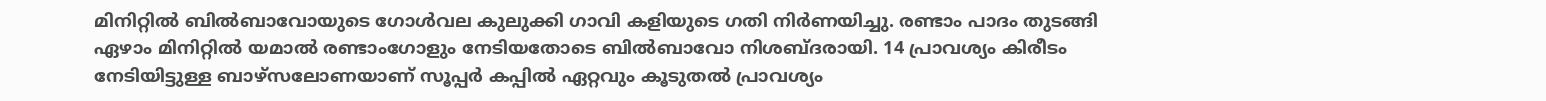മിനിറ്റിൽ ബിൽബാവോയുടെ ഗോൾവല കുലുക്കി ഗാവി കളിയുടെ ഗതി നിർണയിച്ചു. രണ്ടാം പാദം തുടങ്ങി ഏഴാം മിനിറ്റിൽ യമാൽ രണ്ടാംഗോളും നേടിയതോടെ ബിൽബാവോ നിശബ്ദരായി. 14 പ്രാവശ്യം കിരീടം നേടിയിട്ടുള്ള ബാഴ്സലോണയാണ് സൂപ്പർ കപ്പിൽ ഏറ്റവും കൂടുതൽ പ്രാവശ്യം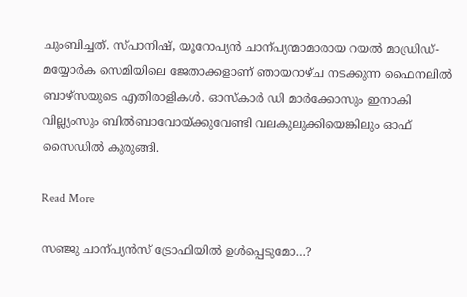ചുംബിച്ചത്. സ്പാനിഷ്, യൂറോപ്യൻ ചാന്പ്യന്മാമാരായ റയൽ മാഡ്രിഡ്- മയ്യോർക സെമിയിലെ ജേതാക്കളാണ് ഞായറാഴ്ച നടക്കുന്ന ഫൈനലിൽ ബാഴ്സയുടെ എതിരാളികൾ. ഓസ്കാർ ഡി മാർക്കോസും ഇനാകി വില്ല്യംസും ബിൽബാവോയ്ക്കുവേണ്ടി വലകുലുക്കിയെങ്കിലും ഓഫ് സൈഡിൽ കുരുങ്ങി.

Read More

സഞ്ജു ചാന്പ്യൻസ് ട്രോഫിയിൽ ഉൾപ്പെടുമോ…?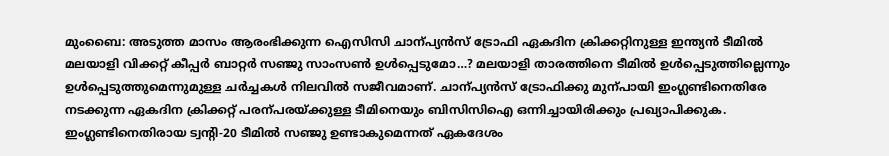മുംബൈ: അടുത്ത മാസം ആരംഭിക്കുന്ന ഐസിസി ചാന്പ്യൻസ് ട്രോഫി ഏകദിന ക്രിക്കറ്റിനുള്ള ഇന്ത്യൻ ടീമിൽ മലയാളി വിക്കറ്റ് കീപ്പർ ബാറ്റർ സഞ്ജു സാംസണ്‍ ഉൾപ്പെടുമോ…? മലയാളി താരത്തിനെ ടീമിൽ ഉൾപ്പെടുത്തില്ലെന്നും ഉൾപ്പെടുത്തുമെന്നുമുള്ള ചർച്ചകൾ നിലവിൽ സജീവമാണ്. ചാന്പ്യൻസ് ട്രോഫിക്കു മുന്പായി ഇംഗ്ലണ്ടിനെതിരേ നടക്കുന്ന ഏകദിന ക്രിക്കറ്റ് പരന്പരയ്ക്കുള്ള ടീമിനെയും ബിസിസിഐ ഒന്നിച്ചായിരിക്കും പ്രഖ്യാപിക്കുക. ഇംഗ്ലണ്ടിനെതിരായ ട്വന്‍റി-20 ടീമിൽ സഞ്ജു ഉണ്ടാകുമെന്നത് ഏകദേശം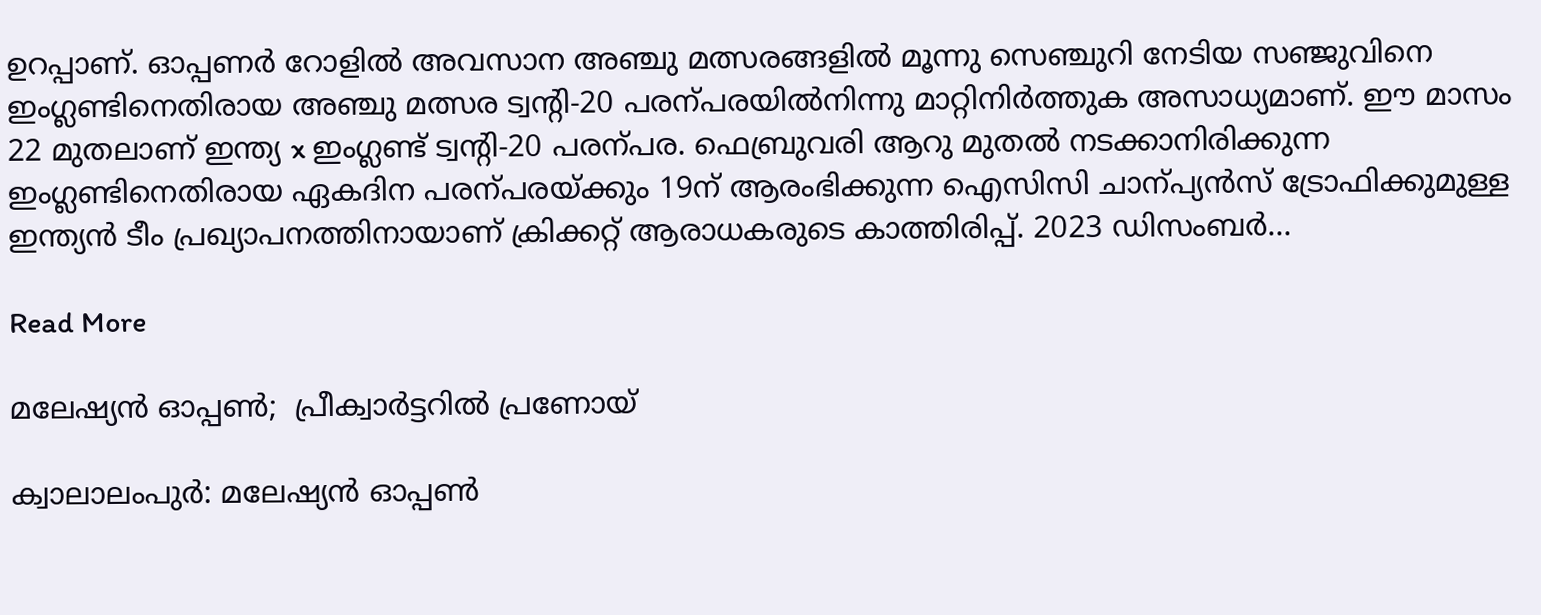ഉറപ്പാണ്. ഓപ്പണർ റോളിൽ അവസാന അഞ്ചു മത്സരങ്ങളിൽ മൂന്നു സെഞ്ചുറി നേടിയ സഞ്ജുവിനെ ഇംഗ്ലണ്ടിനെതിരായ അഞ്ചു മത്സര ട്വന്‍റി-20 പരന്പരയിൽനിന്നു മാറ്റിനിർത്തുക അസാധ്യമാണ്. ഈ മാസം 22 മുതലാണ് ഇന്ത്യ x ഇംഗ്ലണ്ട് ട്വന്‍റി-20 പരന്പര. ഫെബ്രുവരി ആറു മുതൽ നടക്കാനിരിക്കുന്ന ഇംഗ്ലണ്ടിനെതിരായ ഏകദിന പരന്പരയ്ക്കും 19ന് ആരംഭിക്കുന്ന ഐസിസി ചാന്പ്യൻസ് ട്രോഫിക്കുമുള്ള ഇന്ത്യൻ ടീം പ്രഖ്യാപനത്തിനായാണ് ക്രിക്കറ്റ് ആരാധകരുടെ കാത്തിരിപ്പ്. 2023 ഡിസംബർ…

Read More

മലേഷ്യൻ ഓപ്പണ്‍;  പ്രീക്വാർട്ടറിൽ പ്രണോയ്

ക്വാലാലംപുർ: മലേഷ്യൻ ഓപ്പണ്‍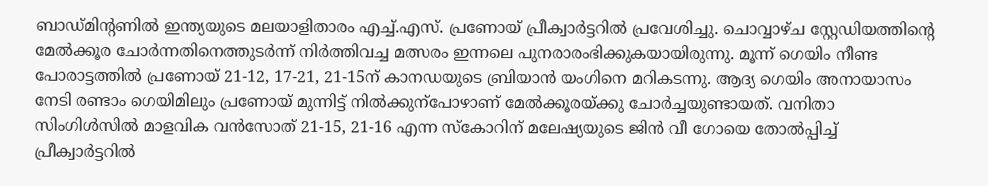ബാഡ്മിന്‍റണിൽ ഇന്ത്യയുടെ മലയാളിതാരം എച്ച്.എസ്. പ്രണോയ് പ്രീക്വാർട്ടറിൽ പ്രവേശിച്ചു. ചൊവ്വാഴ്ച സ്റ്റേഡിയത്തിന്‍റെ മേൽക്കൂര ചോർന്നതിനെത്തുടർന്ന് നിർത്തിവച്ച മത്സരം ഇന്നലെ പുനരാരംഭിക്കുകയായിരുന്നു. മൂന്ന് ഗെയിം നീണ്ട പോരാട്ടത്തിൽ പ്രണോയ് 21-12, 17-21, 21-15ന് കാനഡയുടെ ബ്രിയാൻ യംഗിനെ മറികടന്നു. ആദ്യ ഗെയിം അനായാസം നേടി രണ്ടാം ഗെയിമിലും പ്രണോയ് മുന്നിട്ട് നിൽക്കുന്പോഴാണ് മേൽക്കൂരയ്ക്കു ചോർച്ചയുണ്ടായത്. വനിതാ സിംഗിൾസിൽ മാളവിക വൻസോത് 21-15, 21-16 എന്ന സ്കോറിന് മലേഷ്യയുടെ ജിൻ വീ ഗോയെ തോൽപ്പിച്ച് പ്രീക്വാർട്ടറിൽ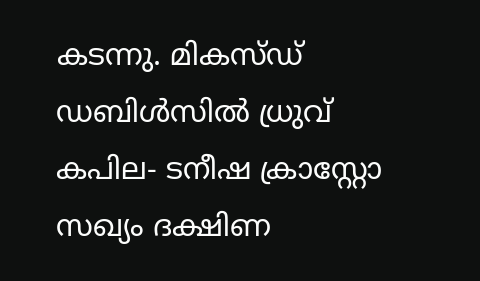കടന്നു. മികസ്ഡ് ഡബിൾസിൽ ധ്രുവ് കപില- ടനീഷ ക്രാസ്റ്റോ സഖ്യം ദക്ഷിണ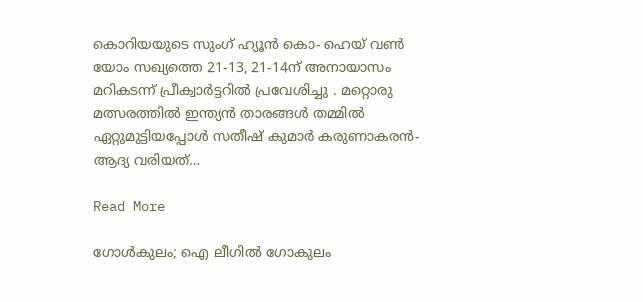കൊറിയയുടെ സുംഗ് ഹ്യൂൻ കൊ- ഹെയ് വണ്‍ യോം സഖ്യത്തെ 21-13, 21-14ന് അനായാസം മറികടന്ന് പ്രീക്വാർട്ടറിൽ പ്രവേശിച്ചു . മറ്റൊരു മത്സരത്തിൽ ഇന്ത്യൻ താരങ്ങൾ തമ്മിൽ ഏറ്റുമുട്ടിയപ്പോൾ സതീഷ് കുമാർ കരുണാകരൻ- ആദ്യ വരിയത്…

Read More

ഗോൾകുലം; ഐ ലീഗിൽ ഗോകുലം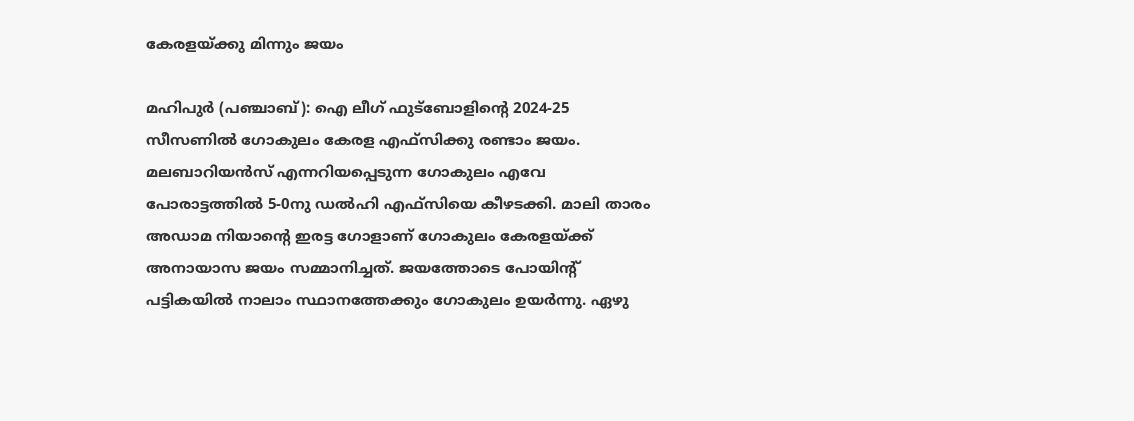കേരളയ്ക്കു മിന്നും ജയം

മഹിപുർ (പഞ്ചാബ്): ഐ ലീഗ് ഫുട്ബോളിന്‍റെ 2024-25 സീസണിൽ ഗോകുലം കേരള എഫ്സിക്കു രണ്ടാം ജയം. മലബാറിയൻസ് എന്നറിയപ്പെടുന്ന ഗോകുലം എവേ പോരാട്ടത്തിൽ 5-0നു ഡൽഹി എഫ്സിയെ കീഴടക്കി. മാലി താരം അഡാമ നിയാന്‍റെ ഇരട്ട ഗോളാണ് ഗോകുലം കേരളയ്ക്ക് അനായാസ ജയം സമ്മാനിച്ചത്. ജയത്തോടെ പോയിന്‍റ് പട്ടികയിൽ നാലാം സ്ഥാനത്തേക്കും ഗോകുലം ഉയർന്നു. ഏഴു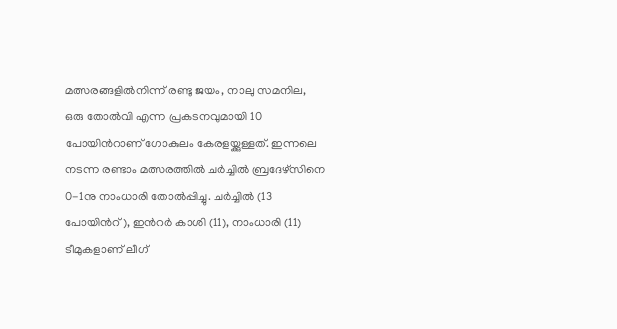മത്സരങ്ങളിൽനിന്ന് രണ്ടു ജയം, നാലു സമനില, ഒരു തോൽവി എന്ന പ്രകടനവുമായി 10 പോയിന്‍റാണ് ഗോകുലം കേരളയ്ക്കുള്ളത്. ഇന്നലെ നടന്ന രണ്ടാം മത്സരത്തിൽ ചർച്ചിൽ ബ്രദേഴ്സിനെ 0-1നു നാംധാരി തോൽപ്പിച്ചു. ചർച്ചിൽ (13 പോയിന്‍റ്), ഇന്‍റർ കാശി (11), നാംധാരി (11) ടീമുകളാണ് ലീഗ്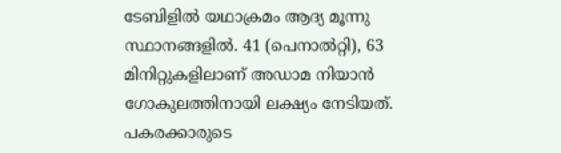ടേബിളിൽ യഥാക്രമം ആദ്യ മൂന്നു സ്ഥാനങ്ങളിൽ. 41 (പെനാൽറ്റി), 63 മിനിറ്റുകളിലാണ് അഡാമ നിയാൻ ഗോകുലത്തിനായി ലക്ഷ്യം നേടിയത്. പകരക്കാരുടെ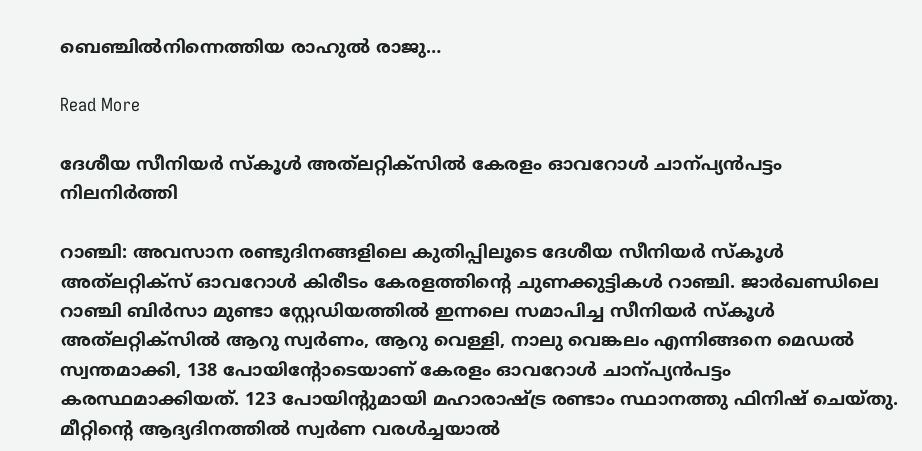ബെഞ്ചിൽനിന്നെത്തിയ രാഹുൽ രാജു…

Read More

ദേശീയ സീനിയർ സ്കൂൾ അത്‌ലറ്റിക്സിൽ കേരളം ഓവറോൾ ചാന്പ്യൻപട്ടം നിലനിർത്തി

റാഞ്ചി: അവസാന രണ്ടുദിനങ്ങളിലെ കുതിപ്പിലൂടെ ദേശീയ സീനിയർ സ്കൂൾ അത്‌ലറ്റിക്സ് ഓവറോൾ കിരീടം കേരളത്തിന്‍റെ ചുണക്കുട്ടികൾ റാഞ്ചി. ജാർഖണ്ഡിലെ റാഞ്ചി ബിർസാ മുണ്ടാ സ്റ്റേഡിയത്തിൽ ഇന്നലെ സമാപിച്ച സീനിയർ സ്കൂൾ അത്‌ലറ്റിക്സിൽ ആറു സ്വർണം, ആറു വെള്ളി, നാലു വെങ്കലം എന്നിങ്ങനെ മെഡൽ സ്വന്തമാക്കി, 138 പോയിന്‍റോടെയാണ് കേരളം ഓവറോൾ ചാന്പ്യൻപട്ടം കരസ്ഥമാക്കിയത്. 123 പോയിന്‍റുമായി മഹാരാഷ്‌ട്ര രണ്ടാം സ്ഥാനത്തു ഫിനിഷ് ചെയ്തു. മീറ്റിന്‍റെ ആദ്യദിനത്തിൽ സ്വർണ വരൾച്ചയാൽ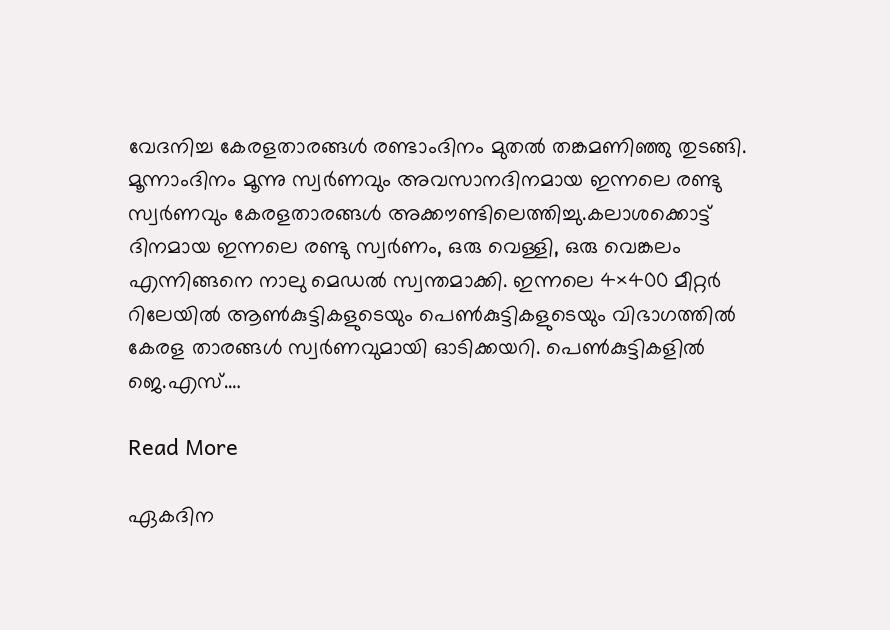വേദനിച്ച കേരളതാരങ്ങൾ രണ്ടാംദിനം മുതൽ തങ്കമണിഞ്ഞു തുടങ്ങി. മൂന്നാംദിനം മൂന്നു സ്വർണവും അവസാനദിനമായ ഇന്നലെ രണ്ടു സ്വർണവും കേരളതാരങ്ങൾ അക്കൗണ്ടിലെത്തിച്ചു.കലാശക്കൊട്ട് ദിനമായ ഇന്നലെ രണ്ടു സ്വർണം, ഒരു വെള്ളി, ഒരു വെങ്കലം എന്നിങ്ങനെ നാലു മെഡൽ സ്വന്തമാക്കി. ഇന്നലെ 4×400 മീറ്റർ റിലേയിൽ ആണ്‍കുട്ടികളുടെയും പെണ്‍കുട്ടികളുടെയും വിഭാഗത്തിൽ കേരള താരങ്ങൾ സ്വർണവുമായി ഓടിക്കയറി. പെണ്‍കുട്ടികളിൽ ജെ.എസ്.…

Read More

ഏകദിന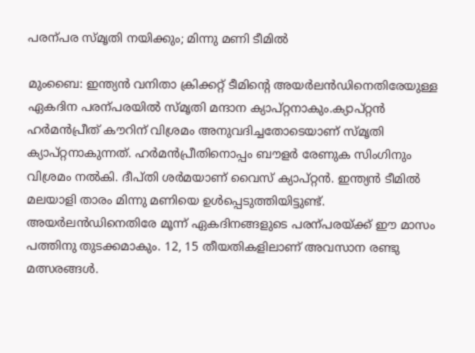പരന്പര സ്മൃതി നയിക്കും; മിന്നു മണി ടീമിൽ

മുംബൈ: ഇന്ത്യൻ വനിതാ ക്രിക്കറ്റ് ടീമിന്‍റെ അയർലൻഡിനെതിരേയുള്ള ഏകദിന പരന്പരയിൽ സ്മൃതി മന്ദാന ക്യാപ്റ്റനാകും.ക്യാപ്റ്റൻ ഹർമൻപ്രീത് കൗറിന് വിശ്രമം അനുവദിച്ചതോടെയാണ് സ്മൃതി ക്യാപ്റ്റനാകുന്നത്. ഹർമൻപ്രീതിനൊപ്പം ബൗളർ രേണുക സിംഗിനും വിശ്രമം നൽകി. ദീപ്തി ശർമയാണ് വൈസ് ക്യാപ്റ്റൻ. ഇന്ത്യൻ ടീമിൽ മലയാളി താരം മിന്നു മണിയെ ഉൾപ്പെടുത്തിയിട്ടുണ്ട്. അയർലൻഡിനെതിരേ മൂന്ന് ഏകദിനങ്ങളുടെ പരന്പരയ്ക്ക് ഈ മാസം പത്തിനു തുടക്കമാകും. 12, 15 തീയതികളിലാണ് അവസാന രണ്ടു മത്സരങ്ങൾ.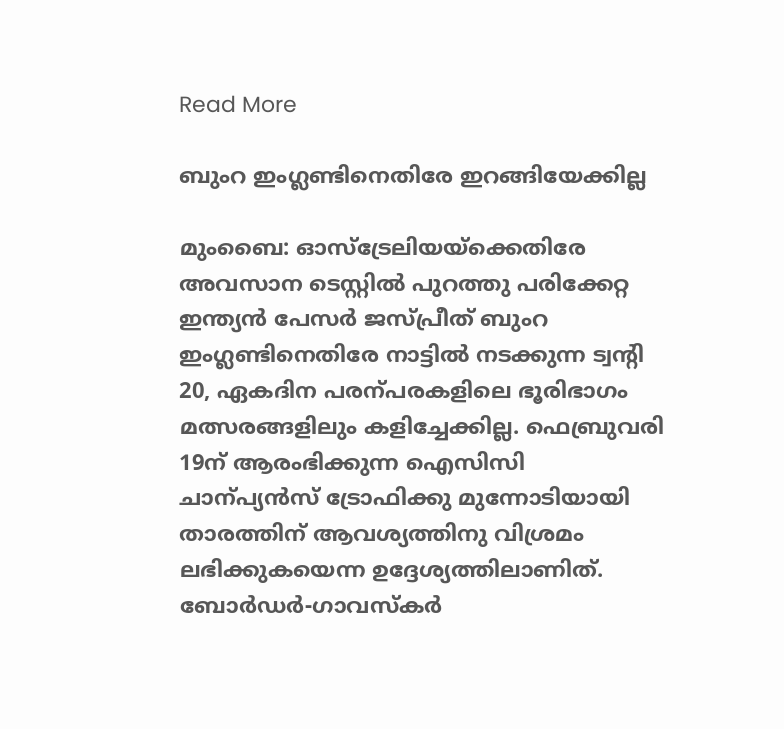Read More

ബുംറ ഇംഗ്ലണ്ടിനെതിരേ ഇറങ്ങിയേക്കില്ല

മുംബൈ: ഓസ്ട്രേലിയയ്ക്കെതിരേ അവസാന ടെസ്റ്റിൽ പുറത്തു പരിക്കേറ്റ ഇന്ത്യൻ പേസർ ജസ്പ്രീത് ബുംറ ഇംഗ്ലണ്ടിനെതിരേ നാട്ടിൽ നടക്കുന്ന ട്വന്‍റി 20, ഏകദിന പരന്പരകളിലെ ഭൂരിഭാഗം മത്സരങ്ങളിലും കളിച്ചേക്കില്ല. ഫെബ്രുവരി 19ന് ആരംഭിക്കുന്ന ഐസിസി ചാന്പ്യൻസ് ട്രോഫിക്കു മുന്നോടിയായി താരത്തിന് ആവശ്യത്തിനു വിശ്രമം ലഭിക്കുകയെന്ന ഉദ്ദേശ്യത്തിലാണിത്. ബോർഡർ-ഗാവസ്കർ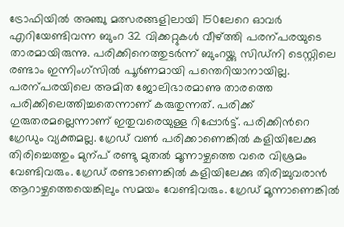ട്രോഫിയിൽ അഞ്ചു മത്സരങ്ങളിലായി 150ലേറെ ഓവർ എറിയേണ്ടിവന്ന ബുംറ 32 വിക്കറ്റുകൾ വീഴ്ത്തി പരന്പരയുടെ താരമായിരുന്നു. പരിക്കിനെത്തുടർന്ന് ബുംറയ്ക്കു സിഡ്നി ടെസ്റ്റിലെ രണ്ടാം ഇന്നിംഗ്സിൽ പൂർണമായി പന്തെറിയാനായില്ല. പരന്പരയിലെ അമിത ജോലിഭാരമാണു താരത്തെ പരിക്കിലെത്തിച്ചതെന്നാണ് കരുതുന്നത്. പരിക്ക് ഗുരുതരമല്ലെന്നാണ് ഇതുവരെയുള്ള റിപ്പോർട്ട്. പരിക്കിന്‍റെ ഗ്രേഡും വ്യക്തമല്ല. ഗ്രേഡ് വണ്‍ പരിക്കാണെങ്കിൽ കളിയിലേക്കു തിരിച്ചെത്തും മുന്പ് രണ്ടു മുതൽ മൂന്നാഴ്ചത്തെ വരെ വിശ്രമം വേണ്ടിവരും. ഗ്രേഡ് രണ്ടാണെങ്കിൽ കളിയിലേക്കു തിരിച്ചുവരാൻ ആറാഴ്ചത്തെയെങ്കിലും സമയം വേണ്ടിവരും. ഗ്രേഡ് മൂന്നാണെങ്കിൽ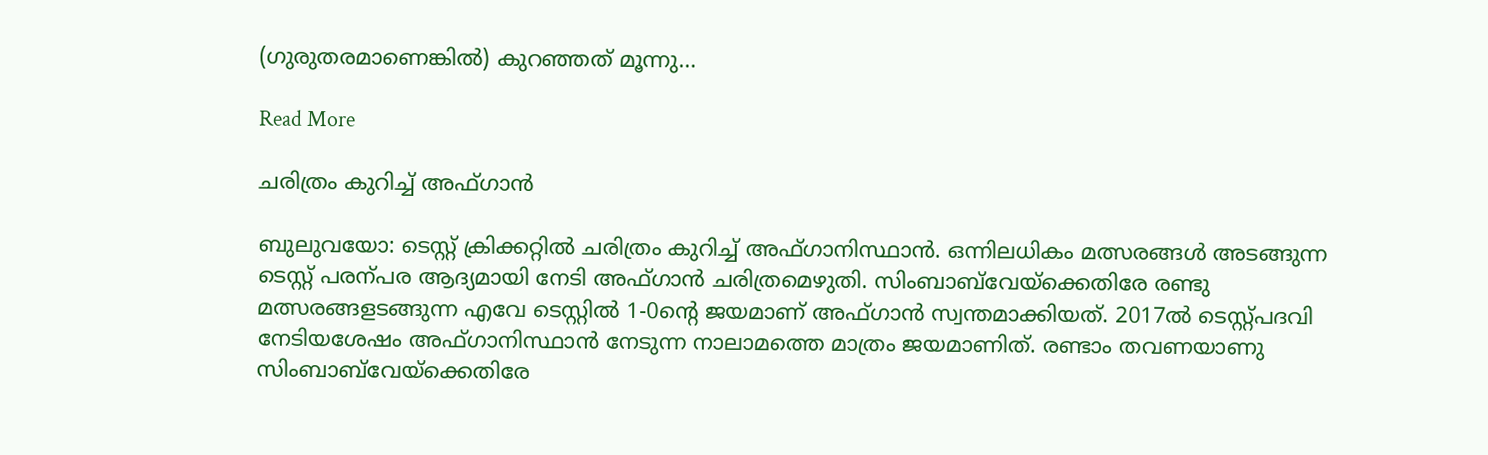(ഗുരുതരമാണെങ്കിൽ) കുറഞ്ഞത് മൂന്നു…

Read More

ചരിത്രം കുറിച്ച് അഫ്ഗാൻ

ബുലുവയോ: ടെസ്റ്റ് ക്രിക്കറ്റിൽ ചരിത്രം കുറിച്ച് അഫ്ഗാനിസ്ഥാൻ. ഒന്നിലധികം മത്സരങ്ങൾ അടങ്ങുന്ന ടെസ്റ്റ് പരന്പര ആദ്യമായി നേടി അഫ്ഗാൻ ചരിത്രമെഴുതി. സിംബാബ്‌വേയ്ക്കെതിരേ രണ്ടു മത്സരങ്ങളടങ്ങുന്ന എവേ ടെസ്റ്റിൽ 1-0ന്‍റെ ജയമാണ് അഫ്ഗാൻ സ്വന്തമാക്കിയത്. 2017ൽ ടെസ്റ്റ്പദവി നേടിയശേഷം അഫ്ഗാനിസ്ഥാൻ നേടുന്ന നാലാമത്തെ മാത്രം ജയമാണിത്. രണ്ടാം തവണയാണു സിംബാബ്‌വേയ്ക്കെതിരേ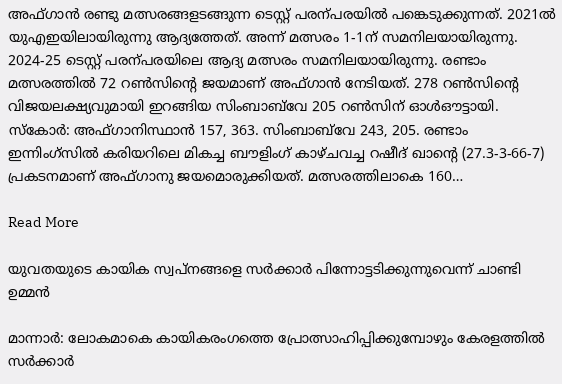അഫ്ഗാൻ രണ്ടു മത്സരങ്ങളടങ്ങുന്ന ടെസ്റ്റ് പരന്പരയിൽ പങ്കെടുക്കുന്നത്. 2021ൽ യുഎഇയിലായിരുന്നു ആദ്യത്തേത്. അന്ന് മത്സരം 1-1ന് സമനിലയായിരുന്നു. 2024-25 ടെസ്റ്റ് പരന്പരയിലെ ആദ്യ മത്സരം സമനിലയായിരുന്നു. രണ്ടാം മത്സരത്തിൽ 72 റണ്‍സിന്‍റെ ജയമാണ് അഫ്ഗാൻ നേടിയത്. 278 റണ്‍സിന്‍റെ വിജയലക്ഷ്യവുമായി ഇറങ്ങിയ സിംബാബ്‌വേ 205 റണ്‍സിന് ഓൾഔട്ടായി. സ്കോർ: അഫ്ഗാനിസ്ഥാൻ 157, 363. സിംബാബ്‌വേ 243, 205. രണ്ടാം ഇന്നിംഗ്സിൽ കരിയറിലെ മികച്ച ബൗളിംഗ് കാഴ്ചവച്ച റഷീദ് ഖാന്‍റെ (27.3-3-66-7) പ്രകടനമാണ് അഫ്ഗാനു ജയമൊരുക്കിയത്. മത്സരത്തിലാകെ 160…

Read More

യുവതയുടെ കായിക സ്വപ്നങ്ങളെ സര്‍ക്കാര്‍ പിന്നോട്ടടിക്കുന്നുവെന്ന് ചാണ്ടി ഉമ്മൻ

മാന്നാർ: ലോകമാകെ കായികരംഗത്തെ പ്രോത്സാഹിപ്പിക്കുമ്പോഴും കേരളത്തില്‍ സര്‍ക്കാര്‍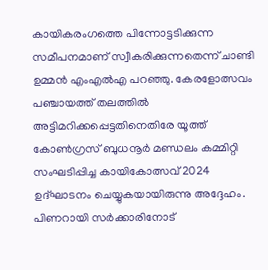കായികരംഗത്തെ പിന്നോട്ടടിക്കുന്ന സമീപനമാണ് സ്വീകരിക്കുന്നതെന്ന് ചാണ്ടി ഉമ്മന്‍ എംഎല്‍എ പറഞ്ഞു. കേരളോത്സവം പഞ്ചായത്ത് തലത്തില്‍ അട്ടിമറിക്കപ്പെട്ടതിനെതിരേ യൂത്ത് കോണ്‍ഗ്രസ് ബുധനൂര്‍ മണ്ഡലം കമ്മിറ്റി സംഘടിപ്പിച്ച കായികോത്സവ് 2024 ഉദ്‌ഘാടനം ചെയ്യുകയായിരുന്നു അദ്ദേഹം. പിണറായി സര്‍ക്കാരിനോട്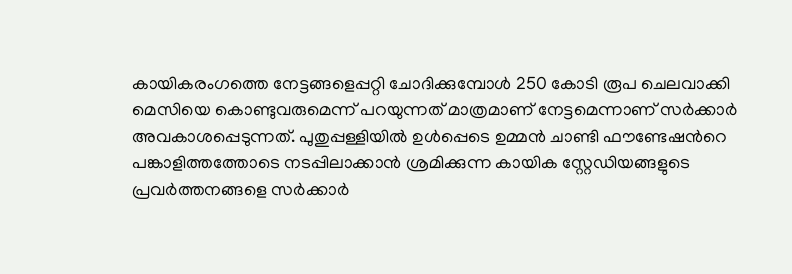കായികരംഗത്തെ നേട്ടങ്ങളെപ്പറ്റി ചോദിക്കുമ്പോള്‍ 250 കോടി രൂപ ചെലവാക്കി മെസിയെ കൊണ്ടുവരുമെന്ന് പറയുന്നത് മാത്രമാണ് നേട്ടമെന്നാണ് സര്‍ക്കാര്‍ അവകാശപ്പെടുന്നത്. പുതുപ്പള്ളിയില്‍ ഉള്‍പ്പെടെ ഉമ്മന്‍ ചാണ്ടി ഫൗണ്ടേഷന്‍റെ പങ്കാളിത്തത്തോടെ നടപ്പിലാക്കാന്‍ ശ്രമിക്കുന്ന കായിക സ്റ്റേഡിയങ്ങളുടെ പ്രവര്‍ത്തനങ്ങളെ സര്‍ക്കാര്‍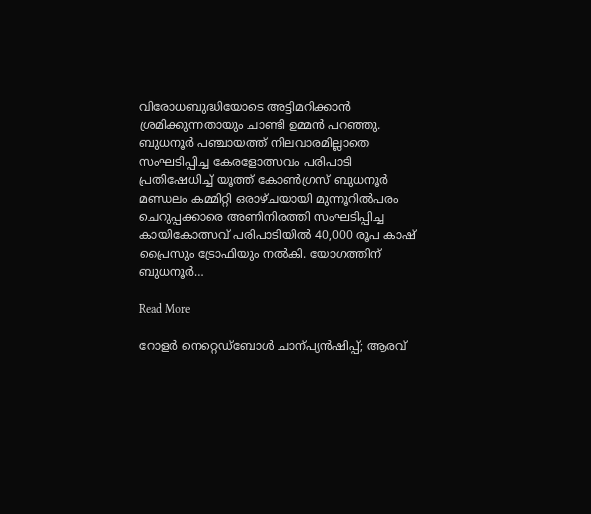വിരോധബുദ്ധിയോടെ അട്ടിമറിക്കാന്‍ ശ്രമിക്കുന്നതായും ചാണ്ടി ഉമ്മൻ പറഞ്ഞു. ബുധനൂർ പഞ്ചായത്ത് നിലവാരമില്ലാതെ സംഘടിപ്പിച്ച കേരളോത്സവം പരിപാടി പ്രതിഷേധിച്ച് യൂത്ത് കോൺഗ്രസ് ബുധനൂർ മണ്ഡലം കമ്മിറ്റി ഒരാഴ്ചയായി മുന്നൂറിൽപരം ചെറുപ്പക്കാരെ അണിനിരത്തി സംഘടിപ്പിച്ച കായികോത്സവ് പരിപാടിയിൽ 40,000 രൂപ കാഷ് പ്രൈസും ട്രോഫിയും നൽകി. യോഗത്തിന് ബുധനൂർ…

Read More

റോളർ നെറ്റെഡ്ബോൾ ചാന്പ്യൻഷിപ്പ്; ആരവ്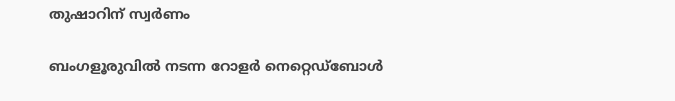തുഷാറിന് സ്വർണം

ബംഗളൂരുവിൽ നടന്ന റോളർ നെറ്റെഡ്ബോൾ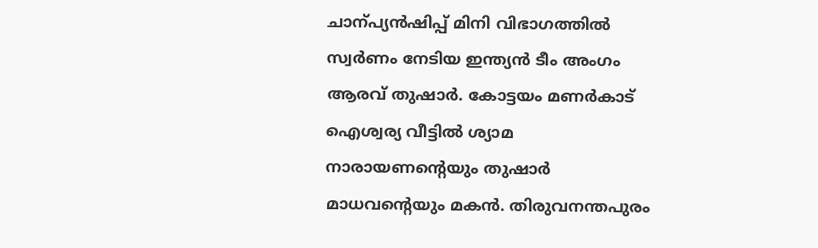ചാന്പ്യൻഷിപ്പ് മിനി വിഭാഗത്തിൽ സ്വർണം നേടിയ ഇന്ത്യൻ ടീം അംഗം ആരവ് തുഷാർ. കോട്ടയം മണർകാട് ഐശ്വര്യ വീട്ടിൽ ശ്യാമ നാരായണന്‍റെയും തുഷാർ മാധവന്‍റെയും മകൻ. തിരുവനന്തപുരം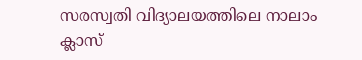സരസ്വതി വിദ്യാലയത്തിലെ നാലാം ക്ലാസ്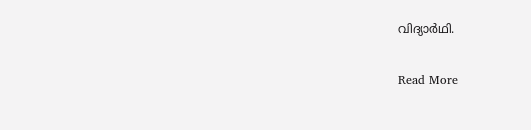വിദ്യാർഥി.

Read More